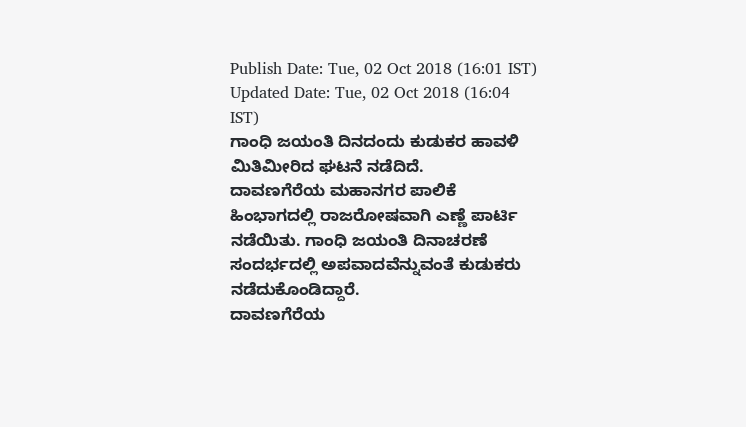Publish Date: Tue, 02 Oct 2018 (16:01 IST)
Updated Date: Tue, 02 Oct 2018 (16:04 IST)
ಗಾಂಧಿ ಜಯಂತಿ ದಿನದಂದು ಕುಡುಕರ ಹಾವಳಿ ಮಿತಿಮೀರಿದ ಘಟನೆ ನಡೆದಿದೆ.
ದಾವಣಗೆರೆಯ ಮಹಾನಗರ ಪಾಲಿಕೆ ಹಿಂಭಾಗದಲ್ಲಿ ರಾಜರೋಷವಾಗಿ ಎಣ್ಣೆ ಪಾರ್ಟಿ ನಡೆಯಿತು. ಗಾಂಧಿ ಜಯಂತಿ ದಿನಾಚರಣೆ ಸಂದರ್ಭದಲ್ಲಿ ಅಪವಾದವೆನ್ನುವಂತೆ ಕುಡುಕರು ನಡೆದುಕೊಂಡಿದ್ದಾರೆ.
ದಾವಣಗೆರೆಯ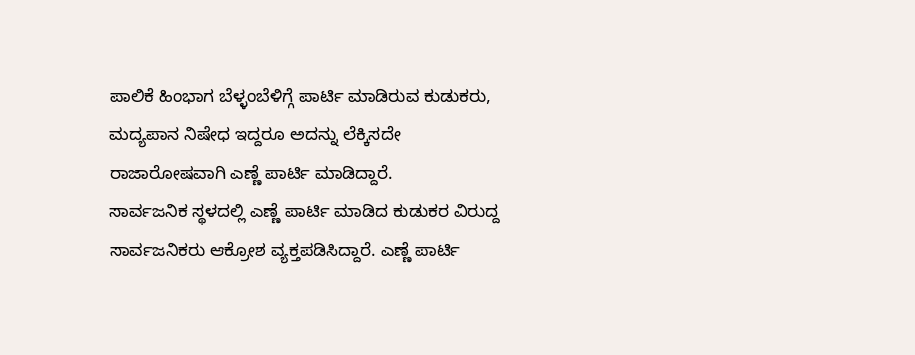ಪಾಲಿಕೆ ಹಿಂಭಾಗ ಬೆಳ್ಳಂಬೆಳಿಗ್ಗೆ ಪಾರ್ಟಿ ಮಾಡಿರುವ ಕುಡುಕರು, ಮದ್ಯಪಾನ ನಿಷೇಧ ಇದ್ದರೂ ಅದನ್ನು ಲೆಕ್ಕಿಸದೇ ರಾಜಾರೋಷವಾಗಿ ಎಣ್ಣೆ ಪಾರ್ಟಿ ಮಾಡಿದ್ದಾರೆ.
ಸಾರ್ವಜನಿಕ ಸ್ಥಳದಲ್ಲಿ ಎಣ್ಣೆ ಪಾರ್ಟಿ ಮಾಡಿದ ಕುಡುಕರ ವಿರುದ್ದ ಸಾರ್ವಜನಿಕರು ಆಕ್ರೋಶ ವ್ಯಕ್ತಪಡಿಸಿದ್ದಾರೆ. ಎಣ್ಣೆ ಪಾರ್ಟಿ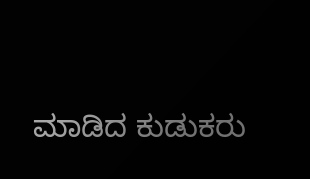ಮಾಡಿದ ಕುಡುಕರು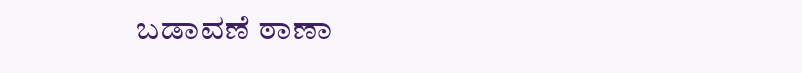ಬಡಾವಣೆ ಠಾಣಾ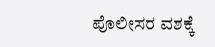ಪೊಲೀಸರ ವಶಕ್ಕೆ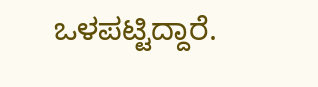ಒಳಪಟ್ಟಿದ್ದಾರೆ.